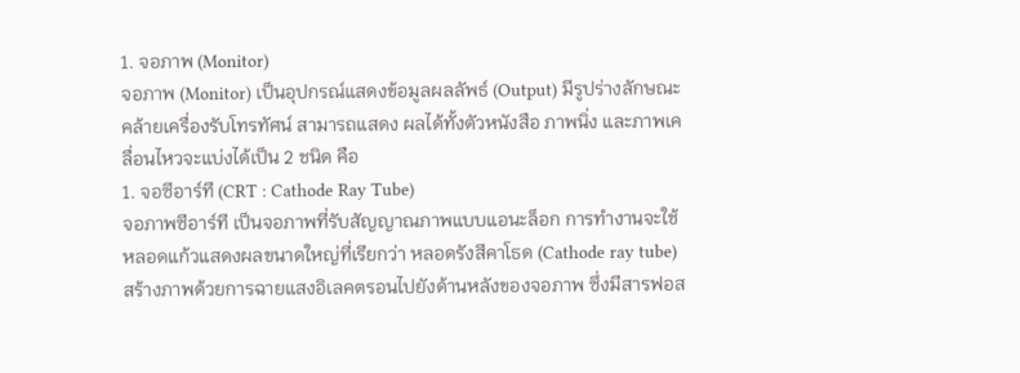1. จอภาพ (Monitor)
จอภาพ (Monitor) เป็นอุปกรณ์แสดงข้อมูลผลลัพธ์ (Output) มีรูปร่างลักษณะคล้ายเครื่องรับโทรทัศน์ สามารถแสดง ผลได้ทั้งตัวหนังสือ ภาพนิ่ง และภาพเคลื่อนไหวจะแบ่งได้เป็น 2 ชนิด คือ
1. จอซีอาร์ที (CRT : Cathode Ray Tube)
จอภาพซีอาร์ที เป็นจอภาพที่รับสัญญาณภาพแบบแอนะล็อก การทำงานจะใช้หลอดแก้วแสดงผลขนาดใหญ่ที่เรียกว่า หลอดรังสีคาโธด (Cathode ray tube) สร้างภาพด้วยการฉายแสงอิเลคตรอนไปยังด้านหลังของจอภาพ ซึ่งมีสารฟอส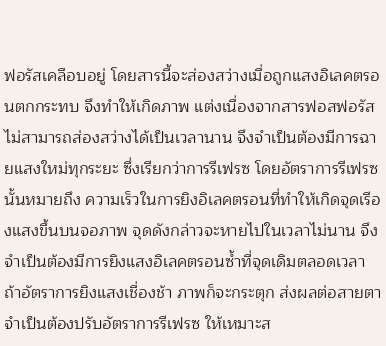ฟอรัสเคลือบอยู่ โดยสารนี้จะส่องสว่างเมื่อถูกแสงอิเลคตรอนตกกระทบ จึงทำให้เกิดภาพ แต่งเนื่องจากสารฟอสฟอรัสไม่สามารถส่องสว่างได้เป็นเวลานาน จึงจำเป็นต้องมีการฉายแสงใหม่ทุกระยะ ซึ่งเรียกว่าการรีเฟรซ โดยอัตราการรีเฟรซนั้นหมายถึง ความเร็วในการยิงอิเลคตรอนที่ทำให้เกิดจุดเรีองแสงขึ้นบนจอภาพ จุดดังกล่าวจะหายไปในเวลาไม่นาน จึงจำเป็นต้องมีการยิงแสงอิเลคตรอนซ้ำที่จุดเดิมตลอดเวลา ถ้าอัตราการยิงแสงเชื่องช้า ภาพก็จะกระตุก ส่งผลต่อสายตา จำเป็นต้องปรับอัตราการรีเฟรซ ให้เหมาะส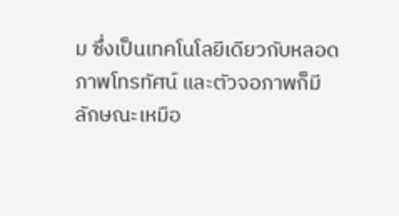ม ซึ่งเป็นเทคโนโลยีเดียวกับหลอดภาพโทรทัศน์ และตัวจอภาพก็มีลักษณะเหมือ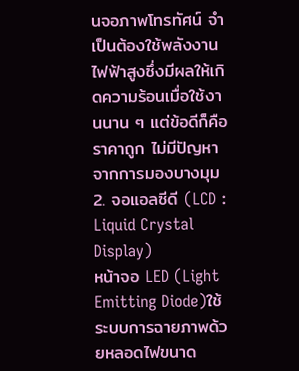นจอภาพโทรทัศน์ จำเป็นต้องใช้พลังงานไฟฟ้าสูงซึ่งมีผลให้เกิดความร้อนเมื่อใช้งานนาน ๆ แต่ข้อดีก็คือ ราคาถูก ไม่มีปัญหาจากการมองบางมุม
2. จอแอลซีดี (LCD : Liquid Crystal Display)
หน้าจอ LED (Light Emitting Diode)ใช้ระบบการฉายภาพด้วยหลอดไฟขนาด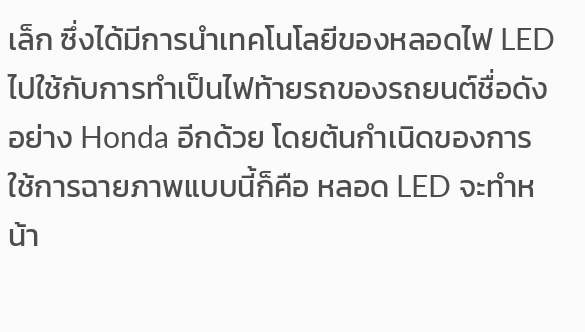เล็ก ซึ่งได้มีการนำเทคโนโลยีของหลอดไฟ LED ไปใช้กับการทำเป็นไฟท้ายรถของรถยนต์ชื่อดังอย่าง Honda อีกด้วย โดยต้นกำเนิดของการใช้การฉายภาพแบบนี้ก็คือ หลอด LED จะทำหน้า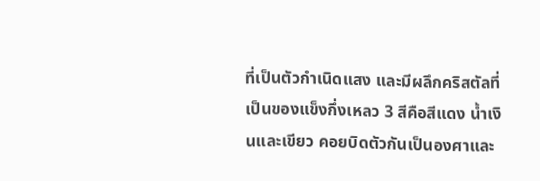ที่เป็นตัวกำเนิดแสง และมีผลึกคริสตัลที่เป็นของแข็งกึ่งเหลว 3 สีคือสีแดง น้ำเงินและเขียว คอยบิดตัวกันเป็นองศาและ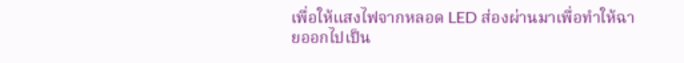เพื่อให้แสงไฟจากหลอด LED ส่องผ่านมาเพื่อทำให้ฉายออกไปเป็น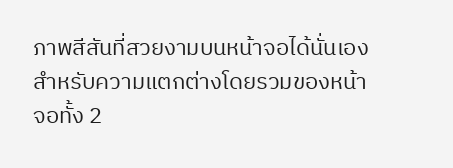ภาพสีสันที่สวยงามบนหน้าจอได้นั่นเอง
สำหรับความแตกต่างโดยรวมของหน้าจอทั้ง 2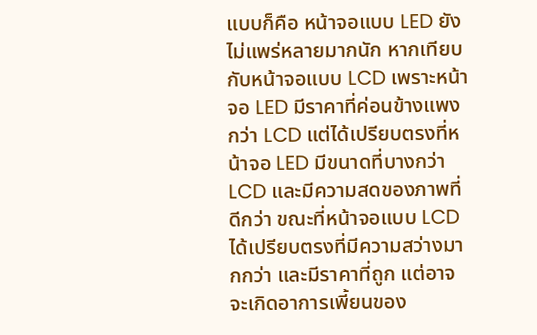แบบก็คือ หน้าจอแบบ LED ยังไม่แพร่หลายมากนัก หากเทียบกับหน้าจอแบบ LCD เพราะหน้าจอ LED มีราคาที่ค่อนข้างแพงกว่า LCD แต่ได้เปรียบตรงที่หน้าจอ LED มีขนาดที่บางกว่า LCD และมีความสดของภาพที่ดีกว่า ขณะที่หน้าจอแบบ LCD ได้เปรียบตรงที่มีความสว่างมากกว่า และมีราคาที่ถูก แต่อาจจะเกิดอาการเพี้ยนของ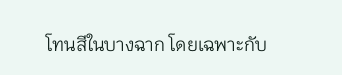โทนสีในบางฉาก โดยเฉพาะกับ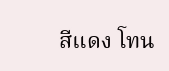สีแดง โทน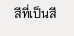สีที่เป็นสี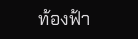ท้องฟ้า